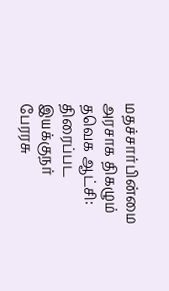மதச்சார்பின்மை அரசாக திகழும் தவெக ஆட்சி: திரைப்பட இயக்குநர் பேரரசு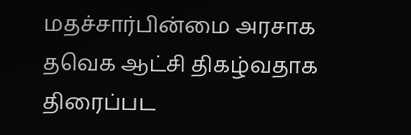மதச்சார்பின்மை அரசாக தவெக ஆட்சி திகழ்வதாக திரைப்பட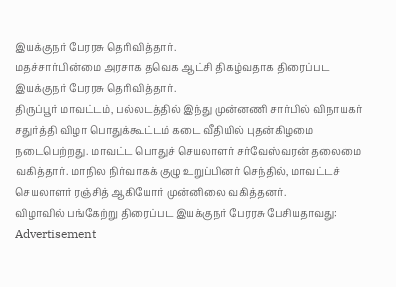இயக்குநர் பேரரசு தெரிவித்தார்.
மதச்சார்பின்மை அரசாக தவெக ஆட்சி திகழ்வதாக திரைப்பட இயக்குநர் பேரரசு தெரிவித்தார்.
திருப்பூர் மாவட்டம், பல்லடத்தில் இந்து முன்னணி சார்பில் விநாயகர் சதுர்த்தி விழா பொதுக்கூட்டம் கடை வீதியில் புதன்கிழமை நடைபெற்றது. மாவட்ட பொதுச் செயலாளர் சர்வேஸ்வரன் தலைமை வகித்தார். மாநில நிர்வாகக் குழு உறுப்பினர் செந்தில், மாவட்டச் செயலாளர் ரஞ்சித் ஆகியோர் முன்னிலை வகித்தனர்.
விழாவில் பங்கேற்று திரைப்பட இயக்குநர் பேரரசு பேசியதாவது:
Advertisement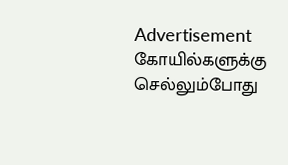Advertisement
கோயில்களுக்கு செல்லும்போது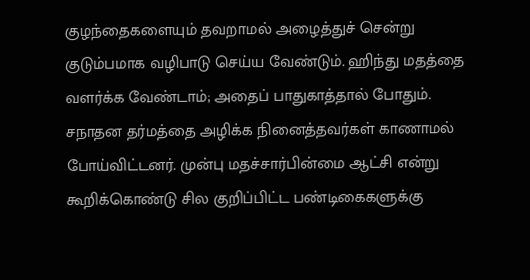குழந்தைகளையும் தவறாமல் அழைத்துச் சென்று குடும்பமாக வழிபாடு செய்ய வேண்டும். ஹிந்து மதத்தை வளர்க்க வேண்டாம்; அதைப் பாதுகாத்தால் போதும். சநாதன தர்மத்தை அழிக்க நினைத்தவர்கள் காணாமல் போய்விட்டனர். முன்பு மதச்சார்பின்மை ஆட்சி என்று கூறிக்கொண்டு சில குறிப்பிட்ட பண்டிகைகளுக்கு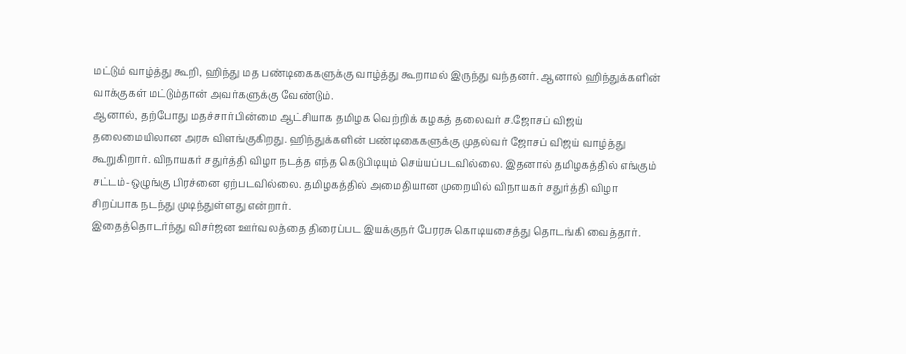மட்டும் வாழ்த்து கூறி, ஹிந்து மத பண்டிகைகளுக்கு வாழ்த்து கூறாமல் இருந்து வந்தனர். ஆனால் ஹிந்துக்களின் வாக்குகள் மட்டும்தான் அவர்களுக்கு வேண்டும்.
ஆனால், தற்போது மதச்சார்பின்மை ஆட்சியாக தமிழக வெற்றிக் கழகத் தலைவர் ச.ஜோசப் விஜய் தலைமையிலான அரசு விளங்குகிறது. ஹிந்துக்களின் பண்டிகைகளுக்கு முதல்வர் ஜோசப் விஜய் வாழ்த்து கூறுகிறார். விநாயகர் சதுர்த்தி விழா நடத்த எந்த கெடுபிடியும் செய்யப்படவில்லை. இதனால் தமிழகத்தில் எங்கும் சட்டம்-ஒழுங்கு பிரச்னை ஏற்படவில்லை. தமிழகத்தில் அமைதியான முறையில் விநாயகர் சதுர்த்தி விழா சிறப்பாக நடந்து முடிந்துள்ளது என்றார்.
இதைத்தொடர்ந்து விசர்ஜன ஊர்வலத்தை திரைப்பட இயக்குநர் பேரரசு கொடியசைத்து தொடங்கி வைத்தார்.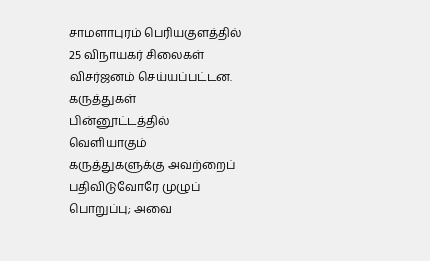சாமளாபுரம் பெரியகுளத்தில் 25 விநாயகர் சிலைகள் விசர்ஜனம் செய்யப்பட்டன.
கருத்துகள்
பின்னூட்டத்தில் வெளியாகும் கருத்துகளுக்கு அவற்றைப் பதிவிடுவோரே முழுப் பொறுப்பு; அவை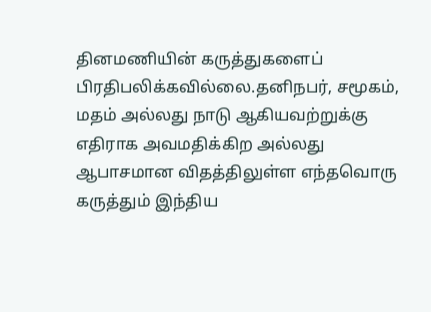தினமணியின் கருத்துகளைப் பிரதிபலிக்கவில்லை.தனிநபர், சமூகம், மதம் அல்லது நாடு ஆகியவற்றுக்கு எதிராக அவமதிக்கிற அல்லது ஆபாசமான விதத்திலுள்ள எந்தவொரு கருத்தும் இந்திய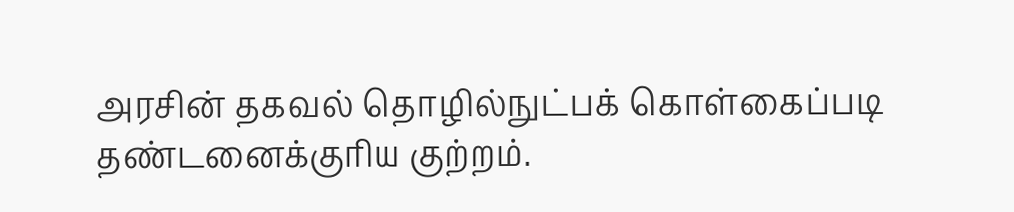அரசின் தகவல் தொழில்நுட்பக் கொள்கைப்படி தண்டனைக்குரிய குற்றம்.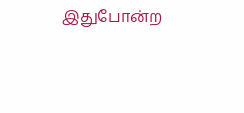இதுபோன்ற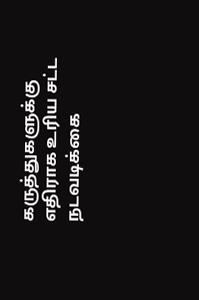கருத்துகளுக்கு எதிராக உரிய சட்ட நடவடிக்கை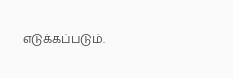எடுக்கப்படும்.